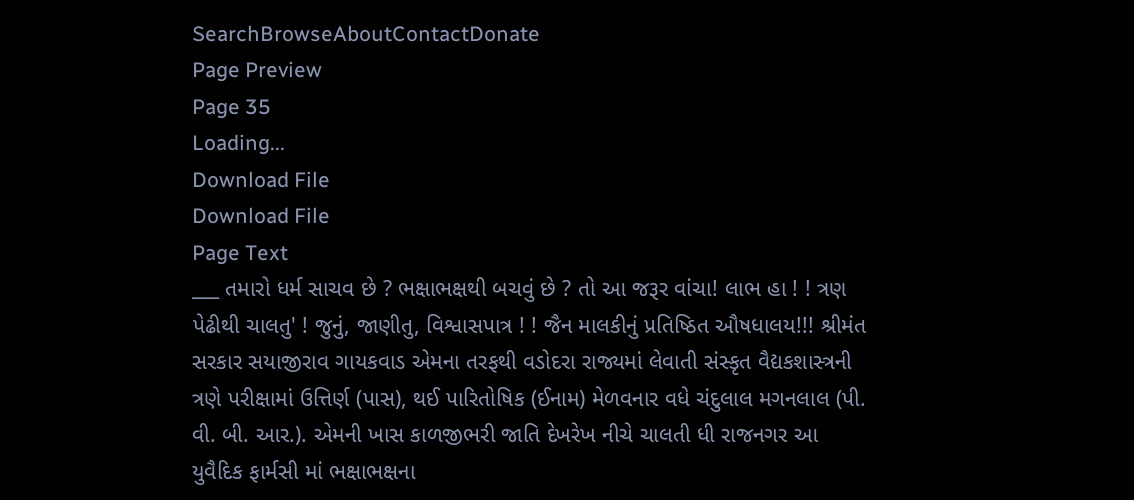SearchBrowseAboutContactDonate
Page Preview
Page 35
Loading...
Download File
Download File
Page Text
___ તમારો ધર્મ સાચવ છે ? ભક્ષાભક્ષથી બચવું છે ? તો આ જરૂર વાંચા! લાભ હા ! ! ત્રણ પેઢીથી ચાલતુ' ! જુનું, જાણીતુ, વિશ્વાસપાત્ર ! ! જૈન માલકીનું પ્રતિષ્ઠિત ઔષધાલય!!! શ્રીમંત સરકાર સયાજીરાવ ગાયકવાડ એમના તરફથી વડોદરા રાજ્યમાં લેવાતી સંસ્કૃત વૈદ્યકશાસ્ત્રની ત્રણે પરીક્ષામાં ઉત્તિર્ણ (પાસ), થઈ પારિતોષિક (ઈનામ) મેળવનાર વધે ચંદુલાલ મગનલાલ (પી. વી. બી. આર.). એમની ખાસ કાળજીભરી જાતિ દેખરેખ નીચે ચાલતી ધી રાજનગર આ યુવૈદિક ફાર્મસી માં ભક્ષાભક્ષના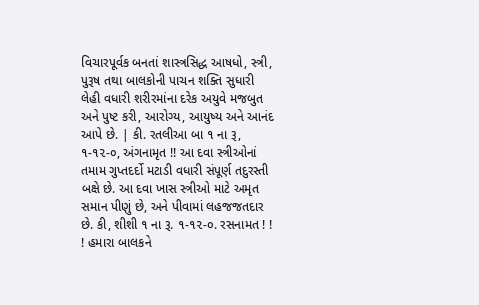વિચારપૂર્વક બનતાં શાસ્ત્રસિદ્ધ આષધો, સ્ત્રી, પુરૂષ તથા બાલકોની પાચન શક્તિ સુધારી લેહી વધારી શરીરમાંના દરેક અયુવે મજબુત અને પુષ્ટ કરી, આરોગ્ય, આયુષ્ય અને આનંદ આપે છે. | કી. રતલીઆ બા ૧ ના રૂ, ૧-૧૨-૦, અંગનામૃત !! આ દવા સ્ત્રીઓનાં તમામ ગુપ્તદર્દો મટાડી વધારી સંપૂર્ણ તદુરસ્તી બક્ષે છે. આ દવા ખાસ સ્ત્રીઓ માટે અમૃત સમાન પીણું છે, અને પીવામાં લહજજતદાર છે. કી, શીશી ૧ ના રૂ. ૧-૧૨-૦. રસનામત ! ! ! હમારા બાલકને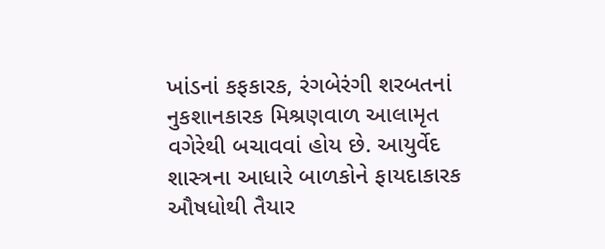ખાંડનાં કફકારક, રંગબેરંગી શરબતનાં નુકશાનકારક મિશ્રણવાળ આલામૃત વગેરેથી બચાવવાં હોય છે. આયુર્વેદ શાસ્ત્રના આધારે બાળકોને ફાયદાકારક ઔષધોથી તૈયાર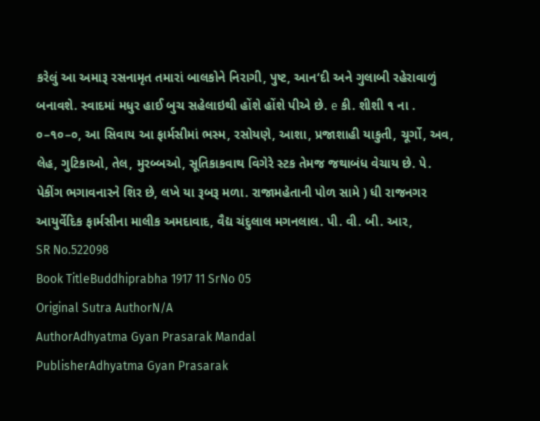કરેલું આ અમારૂ રસનામૃત તમારાં બાલકોને નિરાગી, પુષ્ટ, આન‘દી અને ગુલાબી રહેરાવાળું બનાવશે. સ્વાદમાં મધુર હાઈ બુચ સહેલાઇથી હોંશે હોંશે પીએ છે. e કી. શીશી ૧ ના . ૦–૧૦–૦, આ સિવાય આ ફાર્મસીમાં ભસ્મ, રસોયણે, આશા, પ્રજાશાહી યાકુતી, ચૂર્ગો, અવ, લેહ, ગુટિકાઓ, તેલ, મુરબ્બઓ, સૂતિકાકવાથ વિગેરે સ્ટક તેમજ જથાબંધ વેચાય છે. પે. પેકીંગ ભગાવનારને શિર છે, લખે યા રૂબરૂ મળા. રાજામહેતાની પોળ સામે ) ધી રાજનગર આયુર્વેદિક ફાર્મસીના માલીક અમદાવાદ, વૈદ્ય ચંદુલાલ મગનલાલ. પી. વી. બી. આર,
SR No.522098
Book TitleBuddhiprabha 1917 11 SrNo 05
Original Sutra AuthorN/A
AuthorAdhyatma Gyan Prasarak Mandal
PublisherAdhyatma Gyan Prasarak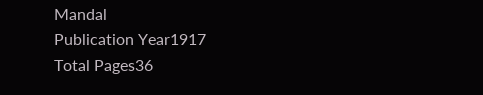Mandal
Publication Year1917
Total Pages36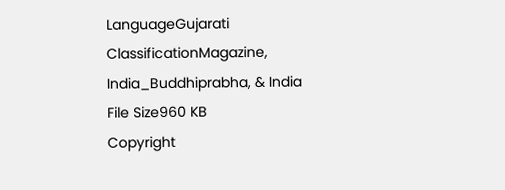LanguageGujarati
ClassificationMagazine, India_Buddhiprabha, & India
File Size960 KB
Copyright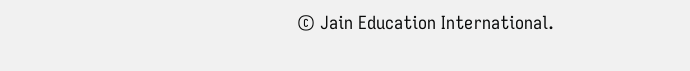© Jain Education International.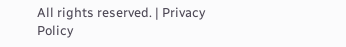All rights reserved. | Privacy Policy